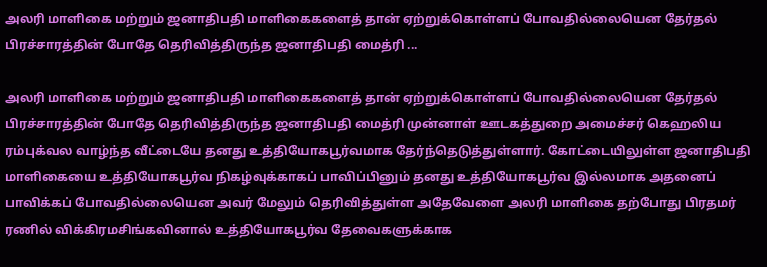அலரி மாளிகை மற்றும் ஜனாதிபதி மாளிகைகளைத் தான் ஏற்றுக்கொள்ளப் போவதில்லையென தேர்தல் பிரச்சாரத்தின் போதே தெரிவித்திருந்த ஜனாதிபதி மைத்ரி ...

அலரி மாளிகை மற்றும் ஜனாதிபதி மாளிகைகளைத் தான் ஏற்றுக்கொள்ளப் போவதில்லையென தேர்தல் பிரச்சாரத்தின் போதே தெரிவித்திருந்த ஜனாதிபதி மைத்ரி முன்னாள் ஊடகத்துறை அமைச்சர் கெஹலிய ரம்புக்வல வாழ்ந்த வீட்டையே தனது உத்தியோகபூர்வமாக தேர்ந்தெடுத்துள்ளார். கோட்டையிலுள்ள ஜனாதிபதி மாளிகையை உத்தியோகபூர்வ நிகழ்வுக்காகப் பாவிப்பினும் தனது உத்தியோகபூர்வ இல்லமாக அதனைப் பாவிக்கப் போவதில்லையென அவர் மேலும் தெரிவித்துள்ள அதேவேளை அலரி மாளிகை தற்போது பிரதமர் ரணில் விக்கிரமசிங்கவினால் உத்தியோகபூர்வ தேவைகளுக்காக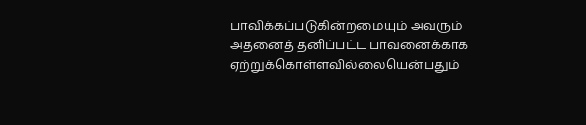பாவிக்கப்படுகின்றமையும் அவரும் அதனைத் தனிப்பட்ட பாவனைக்காக ஏற்றுக்கொள்ளவில்லையென்பதும்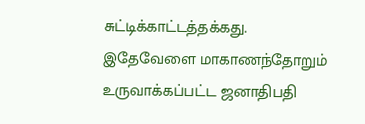சுட்டிக்காட்டத்தக்கது.
இதேவேளை மாகாணந்தோறும் உருவாக்கப்பட்ட ஜனாதிபதி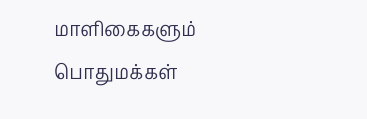மாளிகைகளும் பொதுமக்கள்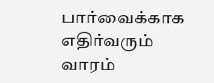பார்வைக்காக எதிர்வரும் வாரம்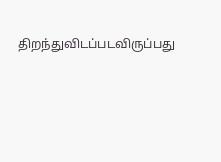திறந்துவிடப்படவிருப்பது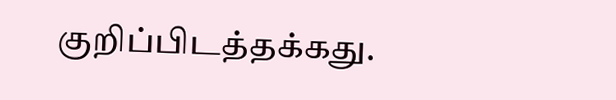குறிப்பிடத்தக்கது.